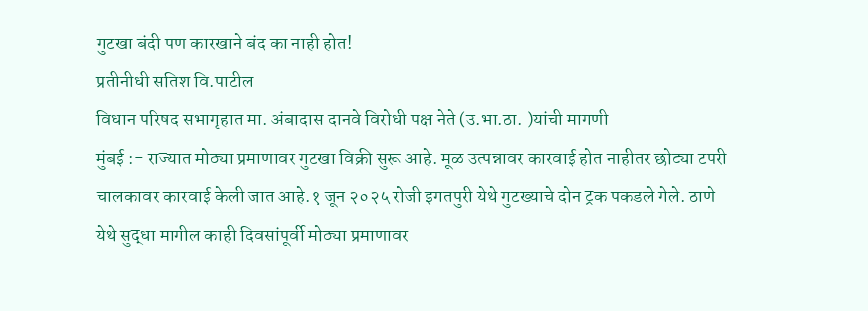गुटखा बंदी पण कारखाने बंद का नाही होत!
प्रतीनीधी सतिश वि.पाटील
विधान परिषद सभागृहात मा. अंबादास दानवे विरोधी पक्ष नेते (उ.भा.ठा. )यांची मागणी
मुंबई :- राज्यात मोठ्या प्रमाणावर गुटखा विक्री सुरू आहे. मूळ उत्पन्नावर कारवाई होत नाहीतर छोट्या टपरी चालकावर कारवाई केली जात आहे.१ जून २०२५ रोजी इगतपुरी येथे गुटख्याचे दोन ट्रक पकडले गेले. ठाणे येथे सुद्धा मागील काही दिवसांपूर्वी मोठ्या प्रमाणावर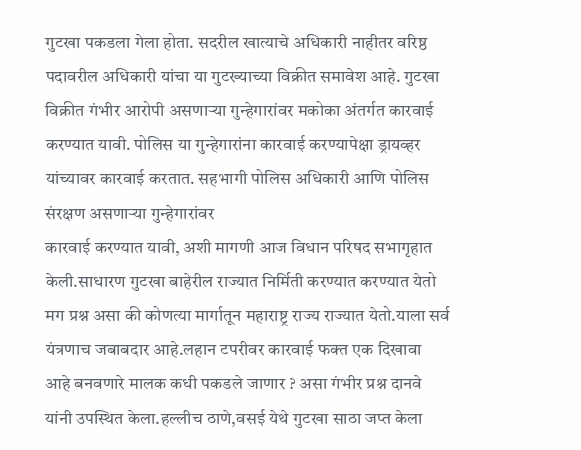गुटखा पकडला गेला होता. सदरील खात्याचे अधिकारी नाहीतर वरिष्ठ पदावरील अधिकारी यांचा या गुटख्याच्या विक्रीत समावेश आहे. गुटखा विक्रीत गंभीर आरोपी असणाऱ्या गुन्हेगारांवर मकोका अंतर्गत कारवाई करण्यात यावी. पोलिस या गुन्हेगारांना कारवाई करण्यापेक्षा ड्रायव्हर यांच्यावर कारवाई करतात. सहभागी पोलिस अधिकारी आणि पोलिस संरक्षण असणाऱ्या गुन्हेगारांवर
कारवाई करण्यात यावी, अशी मागणी आज विधान परिषद सभागृहात केली.साधारण गुटखा बाहेरील राज्यात निर्मिती करण्यात करण्यात येतो मग प्रश्न असा की कोणत्या मार्गातून महाराष्ट्र राज्य राज्यात येतो.याला सर्व यंत्रणाच जबाबदार आहे.लहान टपरीवर कारवाई फक्त एक दिखावा आहे बनवणारे मालक कधी पकडले जाणार ? असा गंभीर प्रश्न दानवे यांनी उपस्थित केला.हल्लीच ठाणे,वसई येथे गुटखा साठा जप्त केला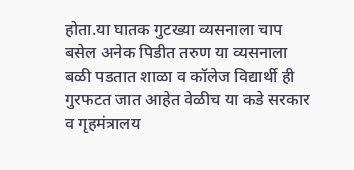होता.या घातक गुटख्या व्यसनाला चाप बसेल अनेक पिडीत तरुण या व्यसनाला बळी पडतात शाळा व कॉलेज विद्यार्थी ही गुरफटत जात आहेत वेळीच या कडे सरकार व गृहमंत्रालय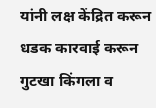यांनी लक्ष केंद्रित करून धडक कारवाई करून गुटखा किंगला व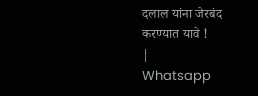दलाल यांना जेरबंद करण्यात यावे !
|
Whatsapp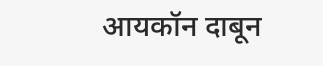आयकॉन दाबून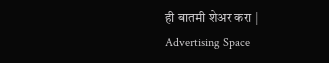ही बातमी शेअर करा |
Advertising Space